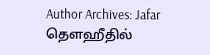Author Archives: Jafar
தௌஹீதில்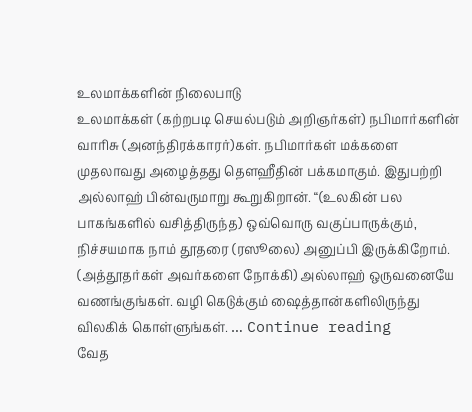உலமாக்களின் நிலைபாடு
உலமாக்கள் (கற்றபடி செயல்படும் அறிஞர்கள்) நபிமார்களின் வாரிசு (அனந்திரக்காரர்)கள். நபிமார்கள் மக்களை முதலாவது அழைத்தது தௌஹீதின் பக்கமாகும். இதுபற்றி அல்லாஹ் பின்வருமாறு கூறுகிறான். “(உலகின் பல பாகங்களில் வசித்திருந்த) ஒவ்வொரு வகுப்பாருக்கும், நிச்சயமாக நாம் தூதரை (ரஸூலை) அனுப்பி இருக்கிறோம். (அத்தூதர்கள் அவர்களை நோக்கி) அல்லாஹ் ஒருவனையே வணங்குங்கள். வழி கெடுக்கும் ஷைத்தான்களிலிருந்து விலகிக் கொள்ளுங்கள். … Continue reading
வேத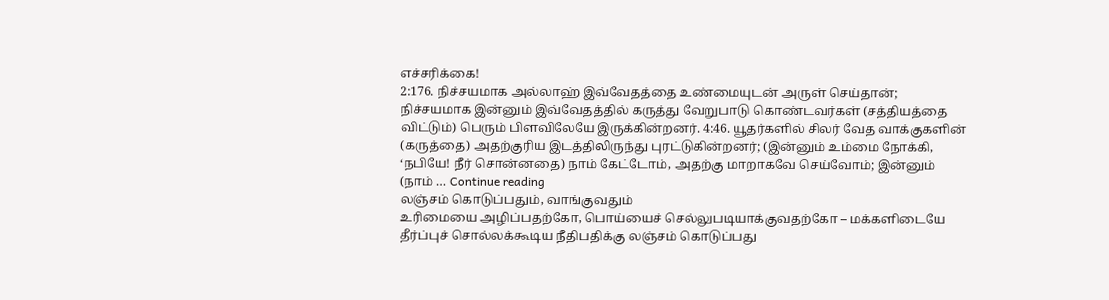எச்சரிக்கை!
2:176. நிச்சயமாக அல்லாஹ் இவ்வேதத்தை உண்மையுடன் அருள் செய்தான்; நிச்சயமாக இன்னும் இவ்வேதத்தில் கருத்து வேறுபாடு கொண்டவர்கள் (சத்தியத்தை விட்டும்) பெரும் பிளவிலேயே இருக்கின்றனர். 4:46. யூதர்களில் சிலர் வேத வாக்குகளின் (கருத்தை) அதற்குரிய இடத்திலிருந்து புரட்டுகின்றனர்; (இன்னும் உம்மை நோக்கி, ‘நபியே! நீர் சொன்னதை) நாம் கேட்டோம், அதற்கு மாறாகவே செய்வோம்; இன்னும் (நாம் … Continue reading
லஞ்சம் கொடுப்பதும், வாங்குவதும்
உரிமையை அழிப்பதற்கோ, பொய்யைச் செல்லுபடியாக்குவதற்கோ – மக்களிடையே தீர்ப்புச் சொல்லக்கூடிய நீதிபதிக்கு லஞ்சம் கொடுப்பது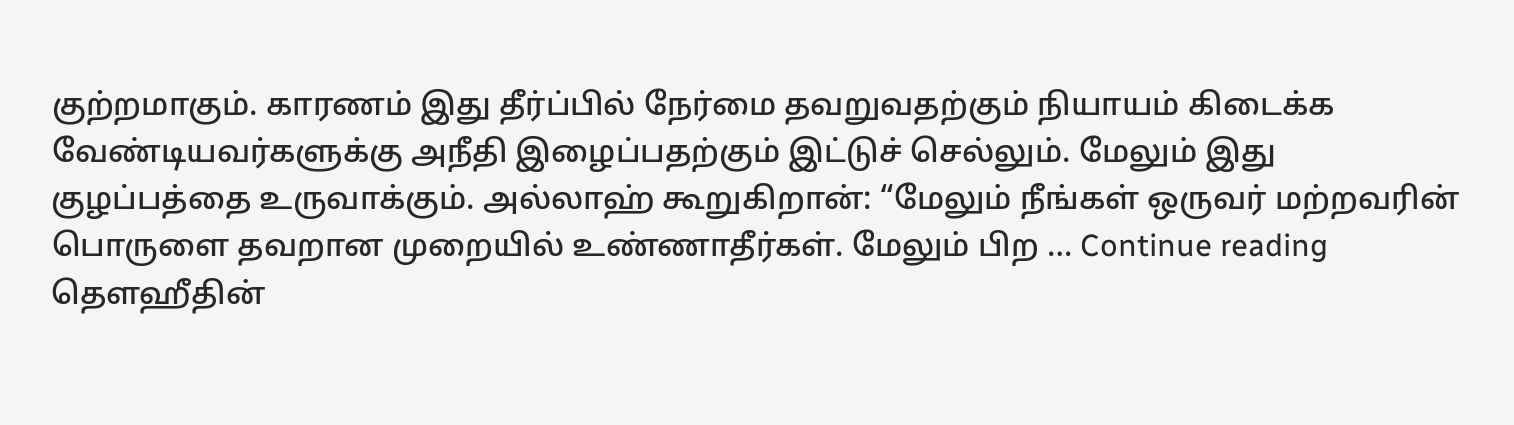குற்றமாகும். காரணம் இது தீர்ப்பில் நேர்மை தவறுவதற்கும் நியாயம் கிடைக்க வேண்டியவர்களுக்கு அநீதி இழைப்பதற்கும் இட்டுச் செல்லும். மேலும் இது குழப்பத்தை உருவாக்கும். அல்லாஹ் கூறுகிறான்: “மேலும் நீங்கள் ஒருவர் மற்றவரின் பொருளை தவறான முறையில் உண்ணாதீர்கள். மேலும் பிற … Continue reading
தௌஹீதின்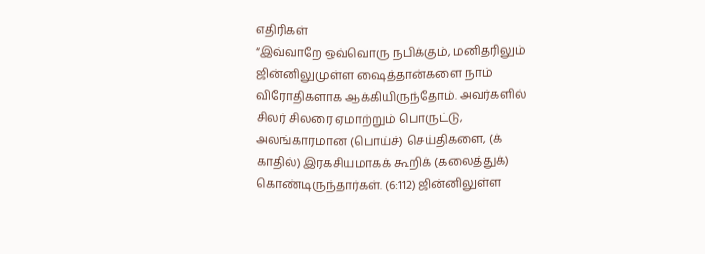எதிரிகள்
“இவ்வாறே ஒவ்வொரு நபிக்கும், மனிதரிலும் ஜின்னிலுமுள்ள ஷைத்தான்களை நாம் விரோதிகளாக ஆக்கியிருந்தோம். அவர்களில் சிலர் சிலரை ஏமாற்றும் பொருட்டு, அலங்காரமான (பொய்ச்) செய்திகளை, (க் காதில்) இரகசியமாகக் கூறிக் (கலைத்துக்) கொண்டிருந்தார்கள். (6:112) ஜின்னிலுள்ள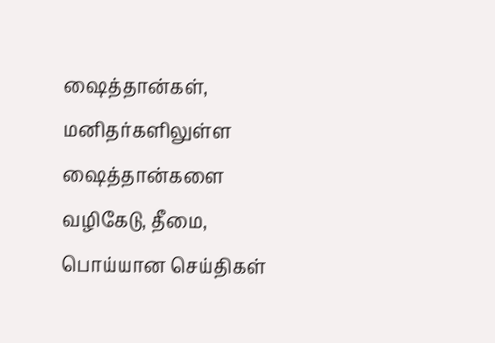ஷைத்தான்கள், மனிதர்களிலுள்ள ஷைத்தான்களை வழிகேடு, தீமை, பொய்யான செய்திகள்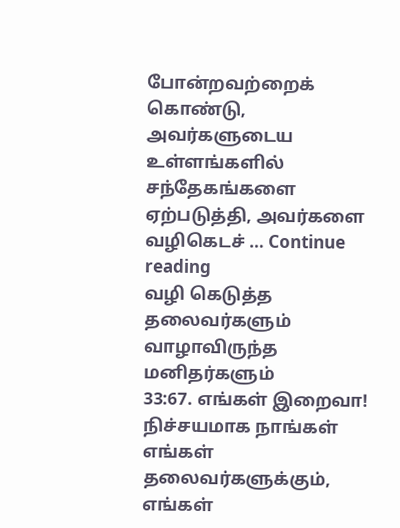போன்றவற்றைக் கொண்டு, அவர்களுடைய உள்ளங்களில் சந்தேகங்களை ஏற்படுத்தி, அவர்களை வழிகெடச் … Continue reading
வழி கெடுத்த தலைவர்களும் வாழாவிருந்த மனிதர்களும்
33:67. எங்கள் இறைவா! நிச்சயமாக நாங்கள் எங்கள் தலைவர்களுக்கும், எங்கள்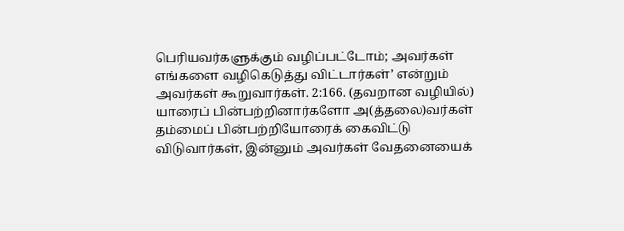பெரியவர்களுக்கும் வழிப்பட்டோம்; அவர்கள் எங்களை வழிகெடுத்து விட்டார்கள்’ என்றும் அவர்கள் கூறுவார்கள். 2:166. (தவறான வழியில்) யாரைப் பின்பற்றினார்களோ அ(த்தலை)வர்கள் தம்மைப் பின்பற்றியோரைக் கைவிட்டு விடுவார்கள், இன்னும் அவர்கள் வேதனையைக்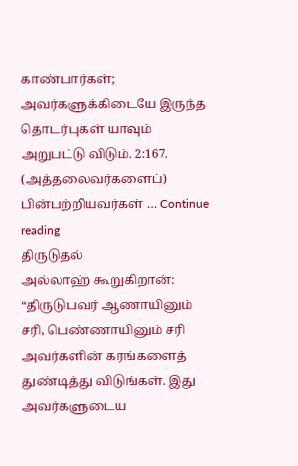காண்பார்கள்; அவர்களுக்கிடையே இருந்த தொடர்புகள் யாவும் அறுபட்டு விடும். 2:167. (அத்தலைவர்களைப்) பின்பற்றியவர்கள் … Continue reading
திருடுதல்
அல்லாஹ் கூறுகிறான்: “திருடுபவர் ஆணாயினும் சரி, பெண்ணாயினும் சரி அவர்களின் கரங்களைத் துண்டித்து விடுங்கள். இது அவர்களுடைய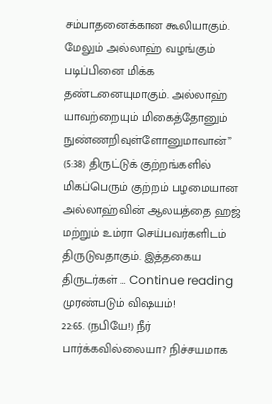சம்பாதனைக்கான கூலியாகும். மேலும் அல்லாஹ் வழங்கும் படிப்பினை மிக்க தண்டனையுமாகும். அல்லாஹ் யாவற்றையும் மிகைத்தோனும் நுண்ணறிவுள்ளோனுமாவான்” (5:38) திருட்டுக் குற்றங்களில் மிகப்பெரும் குற்றம் பழமையான அல்லாஹ்வின் ஆலயத்தை ஹஜ் மற்றும் உம்ரா செய்பவர்களிடம் திருடுவதாகும். இத்தகைய திருடர்கள் … Continue reading
முரண்படும் விஷயம்!
22:65. (நபியே!) நீர் பார்க்கவில்லையா? நிச்சயமாக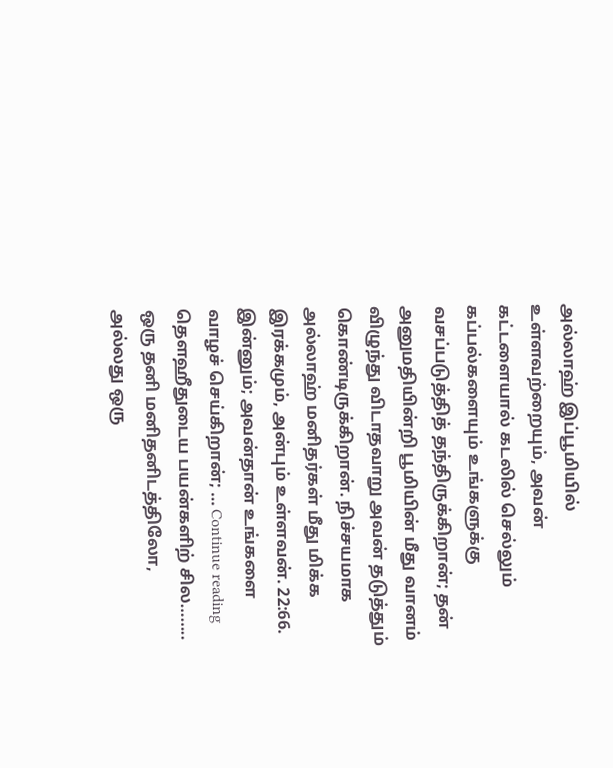அல்லாஹ் இப்பூமியில் உள்ளவற்றையும், அவன் கட்டளையால் கடலில் செல்லும் கப்பல்களையும் உங்களுக்கு வசப்படுத்தித் தந்திருக்கிறான்; தன் அனுமதியின்றி பூமியின் மீது வானம் விழுந்து விடாதவாறு அவன் தடுத்தும் கொண்டிருக்கிறான். நிச்சயமாக அல்லாஹ் மனிதர்கள் மீது மிக்க இரக்கமும், அன்பும் உள்ளவன். 22:66. இன்னும்; அவன்தான் உங்களை வாழச் செய்கிறான்; … Continue reading
தௌஹீதுடைய பயன்களிற் சில……..
ஒரு தனி மனிதனிடத்திலோ, அல்லது ஒரு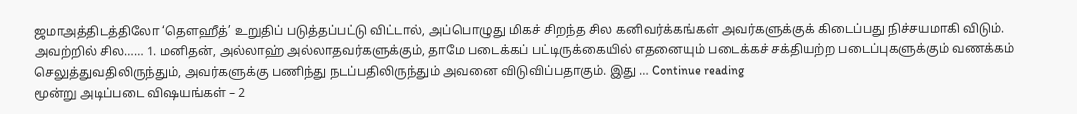ஜமாஅத்திடத்திலோ ‘தௌஹீத்’ உறுதிப் படுத்தப்பட்டு விட்டால், அப்பொழுது மிகச் சிறந்த சில கனிவர்க்கங்கள் அவர்களுக்குக் கிடைப்பது நிச்சயமாகி விடும். அவற்றில் சில…… 1. மனிதன், அல்லாஹ் அல்லாதவர்களுக்கும், தாமே படைக்கப் பட்டிருக்கையில் எதனையும் படைக்கச் சக்தியற்ற படைப்புகளுக்கும் வணக்கம் செலுத்துவதிலிருந்தும், அவர்களுக்கு பணிந்து நடப்பதிலிருந்தும் அவனை விடுவிப்பதாகும். இது … Continue reading
மூன்று அடிப்படை விஷயங்கள் – 2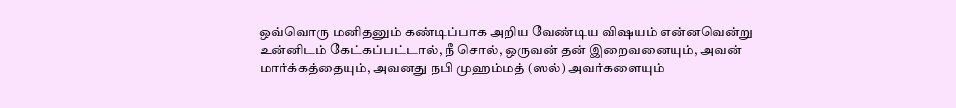ஒவ்வொரு மனிதனும் கண்டிப்பாக அறிய வேண்டிய விஷயம் என்னவென்று உன்னிடம் கேட்கப்பட்டால், நீ சொல், ஒருவன் தன் இறைவனையும், அவன் மார்க்கத்தையும், அவனது நபி முஹம்மத் (ஸல்) அவர்களையும்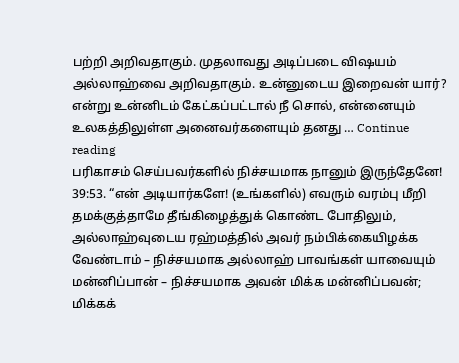பற்றி அறிவதாகும். முதலாவது அடிப்படை விஷயம் அல்லாஹ்வை அறிவதாகும். உன்னுடைய இறைவன் யார்? என்று உன்னிடம் கேட்கப்பட்டால் நீ சொல், என்னையும் உலகத்திலுள்ள அனைவர்களையும் தனது … Continue reading
பரிகாசம் செய்பவர்களில் நிச்சயமாக நானும் இருந்தேனே!
39:53. “என் அடியார்களே! (உங்களில்) எவரும் வரம்பு மீறி தமக்குத்தாமே தீங்கிழைத்துக் கொண்ட போதிலும், அல்லாஹ்வுடைய ரஹ்மத்தில் அவர் நம்பிக்கையிழக்க வேண்டாம் – நிச்சயமாக அல்லாஹ் பாவங்கள் யாவையும் மன்னிப்பான் – நிச்சயமாக அவன் மிக்க மன்னிப்பவன்; மிக்கக்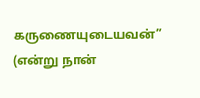கருணையுடையவன்” (என்று நான்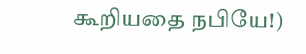கூறியதை நபியே!)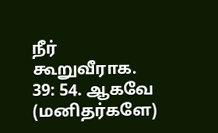நீர் கூறுவீராக. 39: 54. ஆகவே (மனிதர்களே)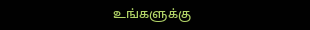உங்களுக்கு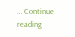… Continue reading